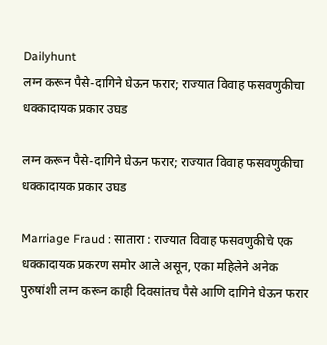Dailyhunt
लग्न करून पैसे-दागिने घेऊन फरार; राज्यात विवाह फसवणुकीचा धक्कादायक प्रकार उघड

लग्न करून पैसे-दागिने घेऊन फरार; राज्यात विवाह फसवणुकीचा धक्कादायक प्रकार उघड

Marriage Fraud : सातारा : राज्यात विवाह फसवणुकीचे एक धक्कादायक प्रकरण समोर आले असून, एका महिलेने अनेक पुरुषांशी लग्न करून काही दिवसांतच पैसे आणि दागिने घेऊन फरार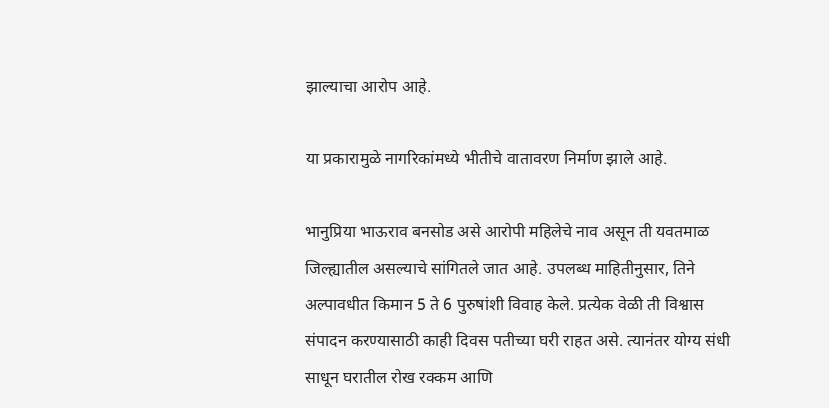झाल्याचा आरोप आहे.

या प्रकारामुळे नागरिकांमध्ये भीतीचे वातावरण निर्माण झाले आहे.

भानुप्रिया भाऊराव बनसोड असे आरोपी महिलेचे नाव असून ती यवतमाळ जिल्ह्यातील असल्याचे सांगितले जात आहे. उपलब्ध माहितीनुसार, तिने अल्पावधीत किमान 5 ते 6 पुरुषांशी विवाह केले. प्रत्येक वेळी ती विश्वास संपादन करण्यासाठी काही दिवस पतीच्या घरी राहत असे. त्यानंतर योग्य संधी साधून घरातील रोख रक्कम आणि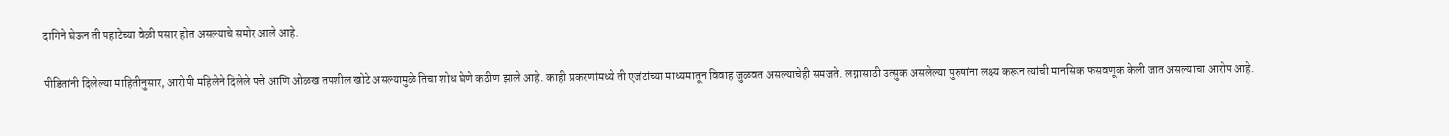दागिने घेऊन ती पहाटेच्या वेळी पसार होत असल्याचे समोर आले आहे.

पीडितांनी दिलेल्या माहितीनुसार, आरोपी महिलेने दिलेले पत्ते आणि ओळख तपशील खोटे असल्यामुळे तिचा शोध घेणे कठीण झाले आहे. काही प्रकरणांमध्ये ती एजंटांच्या माध्यमातून विवाह जुळवत असल्याचेही समजते. लग्नासाठी उत्सुक असलेल्या पुरुषांना लक्ष्य करून त्यांची मानसिक फसवणूक केली जात असल्याचा आरोप आहे.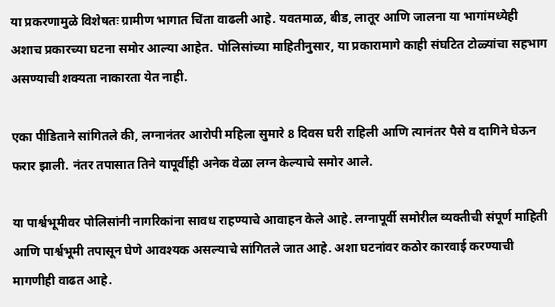या प्रकरणामुळे विशेषतः ग्रामीण भागात चिंता वाढली आहे. यवतमाळ, बीड, लातूर आणि जालना या भागांमध्येही अशाच प्रकारच्या घटना समोर आल्या आहेत. पोलिसांच्या माहितीनुसार, या प्रकारामागे काही संघटित टोळ्यांचा सहभाग असण्याची शक्यता नाकारता येत नाही.

एका पीडिताने सांगितले की, लग्नानंतर आरोपी महिला सुमारे 8 दिवस घरी राहिली आणि त्यानंतर पैसे व दागिने घेऊन फरार झाली. नंतर तपासात तिने यापूर्वीही अनेक वेळा लग्न केल्याचे समोर आले.

या पार्श्वभूमीवर पोलिसांनी नागरिकांना सावध राहण्याचे आवाहन केले आहे. लग्नापूर्वी समोरील व्यक्तीची संपूर्ण माहिती आणि पार्श्वभूमी तपासून घेणे आवश्यक असल्याचे सांगितले जात आहे. अशा घटनांवर कठोर कारवाई करण्याची मागणीही वाढत आहे.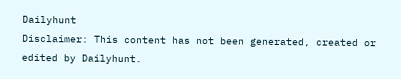Dailyhunt
Disclaimer: This content has not been generated, created or edited by Dailyhunt.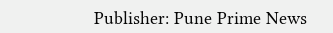Publisher: Pune Prime News